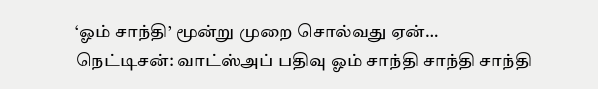‘ஓம் சாந்தி’ மூன்று முறை சொல்வது ஏன்…
நெட்டிசன்: வாட்ஸ்அப் பதிவு ஓம் சாந்தி சாந்தி சாந்தி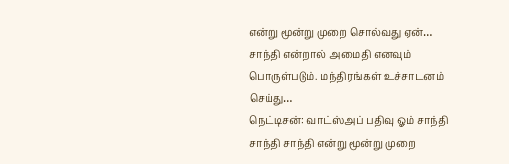என்று மூன்று முறை சொல்வது ஏன்… சாந்தி என்றால் அமைதி எனவும் பொருள்படும். மந்திரங்கள் உச்சாடனம் செய்து…
நெட்டிசன்: வாட்ஸ்அப் பதிவு ஓம் சாந்தி சாந்தி சாந்தி என்று மூன்று முறை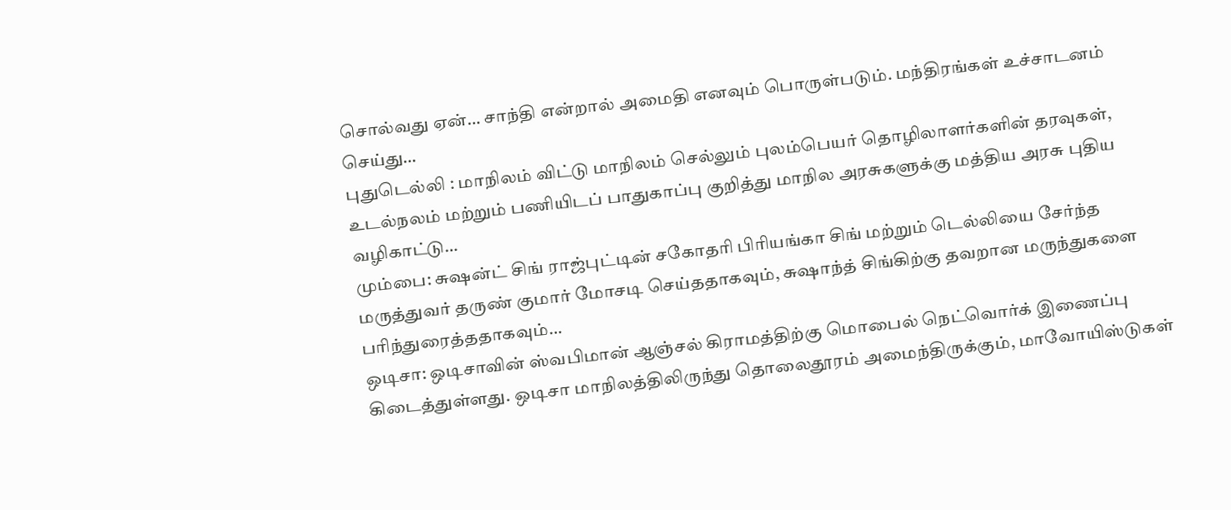சொல்வது ஏன்… சாந்தி என்றால் அமைதி எனவும் பொருள்படும். மந்திரங்கள் உச்சாடனம் செய்து…
புதுடெல்லி : மாநிலம் விட்டு மாநிலம் செல்லும் புலம்பெயர் தொழிலாளர்களின் தரவுகள், உடல்நலம் மற்றும் பணியிடப் பாதுகாப்பு குறித்து மாநில அரசுகளுக்கு மத்திய அரசு புதிய வழிகாட்டு…
மும்பை: சுஷன்ட் சிங் ராஜ்புட்டின் சகோதரி பிரியங்கா சிங் மற்றும் டெல்லியை சேர்ந்த மருத்துவர் தருண் குமார் மோசடி செய்ததாகவும், சுஷாந்த் சிங்கிற்கு தவறான மருந்துகளை பரிந்துரைத்ததாகவும்…
ஒடிசா: ஒடிசாவின் ஸ்வபிமான் ஆஞ்சல் கிராமத்திற்கு மொபைல் நெட்வொர்க் இணைப்பு கிடைத்துள்ளது. ஒடிசா மாநிலத்திலிருந்து தொலைதூரம் அமைந்திருக்கும், மாவோயிஸ்டுகள்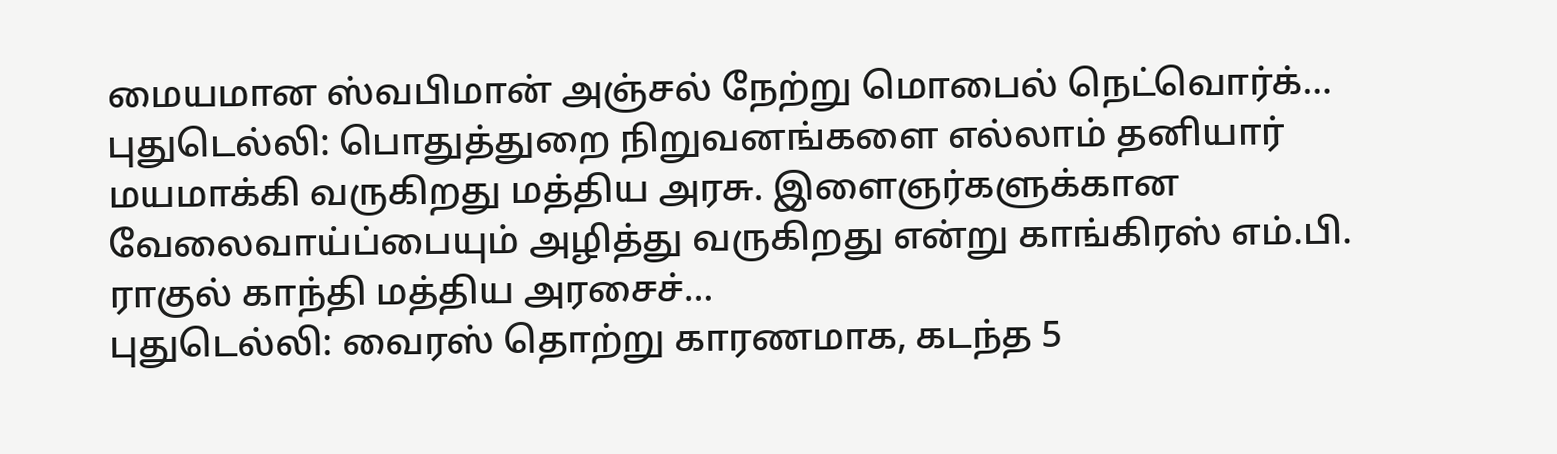மையமான ஸ்வபிமான் அஞ்சல் நேற்று மொபைல் நெட்வொர்க்…
புதுடெல்லி: பொதுத்துறை நிறுவனங்களை எல்லாம் தனியார் மயமாக்கி வருகிறது மத்திய அரசு. இளைஞர்களுக்கான வேலைவாய்ப்பையும் அழித்து வருகிறது என்று காங்கிரஸ் எம்.பி. ராகுல் காந்தி மத்திய அரசைச்…
புதுடெல்லி: வைரஸ் தொற்று காரணமாக, கடந்த 5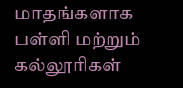மாதங்களாக பள்ளி மற்றும் கல்லூரிகள்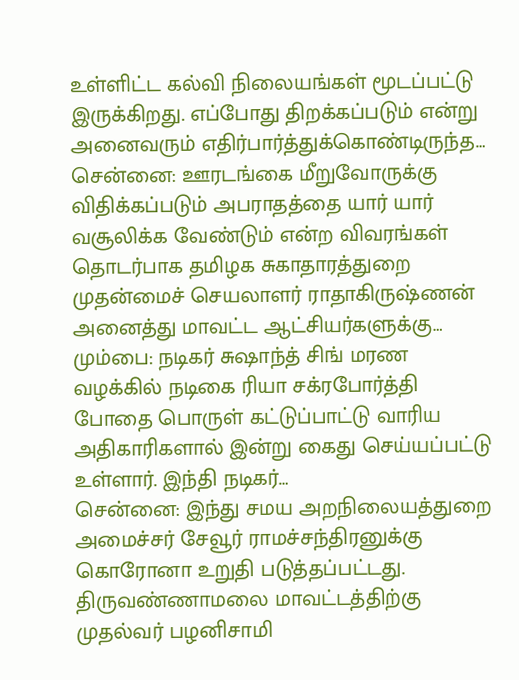உள்ளிட்ட கல்வி நிலையங்கள் மூடப்பட்டு இருக்கிறது. எப்போது திறக்கப்படும் என்று அனைவரும் எதிர்பார்த்துக்கொண்டிருந்த…
சென்னை: ஊரடங்கை மீறுவோருக்கு விதிக்கப்படும் அபராதத்தை யார் யார் வசூலிக்க வேண்டும் என்ற விவரங்கள் தொடர்பாக தமிழக சுகாதாரத்துறை முதன்மைச் செயலாளர் ராதாகிருஷ்ணன் அனைத்து மாவட்ட ஆட்சியர்களுக்கு…
மும்பை: நடிகர் சுஷாந்த் சிங் மரண வழக்கில் நடிகை ரியா சக்ரபோர்த்தி போதை பொருள் கட்டுப்பாட்டு வாரிய அதிகாரிகளால் இன்று கைது செய்யப்பட்டு உள்ளார். இந்தி நடிகர்…
சென்னை: இந்து சமய அறநிலையத்துறை அமைச்சர் சேவூர் ராமச்சந்திரனுக்கு கொரோனா உறுதி படுத்தப்பட்டது. திருவண்ணாமலை மாவட்டத்திற்கு முதல்வர் பழனிசாமி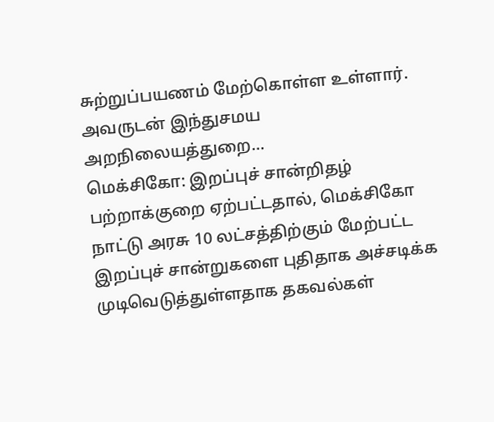சுற்றுப்பயணம் மேற்கொள்ள உள்ளார். அவருடன் இந்துசமய அறநிலையத்துறை…
மெக்சிகோ: இறப்புச் சான்றிதழ் பற்றாக்குறை ஏற்பட்டதால், மெக்சிகோ நாட்டு அரசு 10 லட்சத்திற்கும் மேற்பட்ட இறப்புச் சான்றுகளை புதிதாக அச்சடிக்க முடிவெடுத்துள்ளதாக தகவல்கள்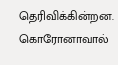தெரிவிக்கின்றன. கொரோனாவால்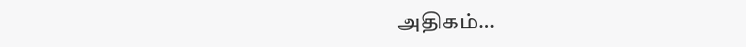அதிகம்…